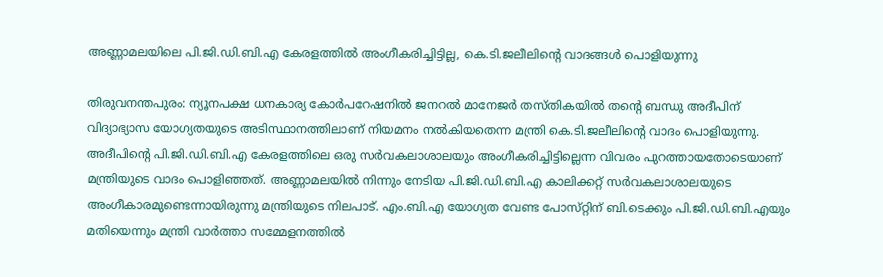അണ്ണാമലയിലെ പി.ജി.ഡി.ബി.എ കേരളത്തില്‍ അംഗീകരിച്ചിട്ടില്ല, കെ.ടി.ജലീലിന്റെ വാദങ്ങള്‍ പൊളിയുന്നു

തിരുവനന്തപുരം: ന്യൂനപക്ഷ ധനകാര്യ കോര്‍പറേഷനില്‍ ജനറല്‍ മാനേജര്‍ തസ്‌തികയില്‍ തന്റെ ബന്ധു അദീപിന് വിദ്യാഭ്യാസ യോഗ്യതയുടെ അടിസ്ഥാനത്തിലാണ് നിയമനം നല്‍കിയതെന്ന മന്ത്രി കെ.ടി.ജലീലിന്റെ വാദം പൊളിയുന്നു. അദീപിന്റെ പി.ജി.ഡി.ബി.എ കേരളത്തിലെ ഒരു സര്‍വകലാശാലയും അംഗീകരിച്ചിട്ടില്ലെന്ന വിവരം പുറത്തായതോടെയാണ് മന്ത്രിയുടെ വാദം പൊളി‌ഞ്ഞത്. അണ്ണാമലയില്‍ നിന്നും നേടിയ പി.ജി.ഡി.ബി.എ കാലിക്കറ്റ് സര്‍വകലാശാലയുടെ അംഗീകാരമുണ്ടെന്നായിരുന്നു മന്ത്രിയുടെ നിലപാട്. എം.ബി.എ യോഗ്യത വേണ്ട പോസ്‌റ്റിന് ബി.ടെക്കും പി.ജി.ഡി.ബി.എയും മതിയെന്നും മന്ത്രി വാര്‍ത്താ സമ്മേളനത്തില്‍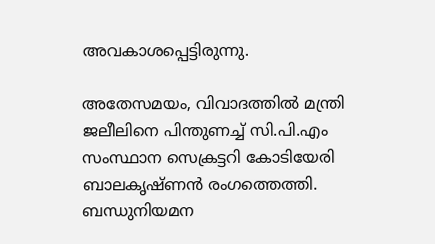അവകാശപ്പെട്ടിരുന്നു.

അതേസമയം, വിവാദത്തില്‍ മന്ത്രി ജലീലിനെ പിന്തുണച്ച്‌ സി.പി.എം സംസ്ഥാന സെക്രട്ടറി കോടിയേരി ബാലകൃഷ്‌ണന്‍ രംഗത്തെത്തി. ബന്ധുനിയമന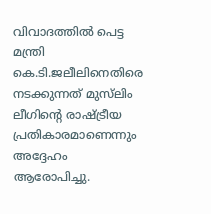വിവാദത്തില്‍ പെട്ട മന്ത്രി കെ.ടി.ജലീലിനെതിരെ നടക്കുന്നത് മുസ്‌ലിം ലീഗിന്റെ രാഷ്ട്രീയ പ്രതികാരമാണെന്നും അദ്ദേഹം ആരോപിച്ചു.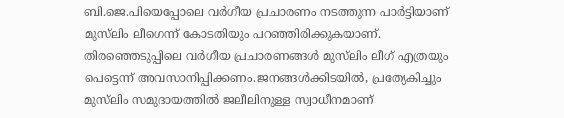ബി.ജെ.പിയെപ്പോലെ വര്‍ഗീയ പ്രചാരണം നടത്തുന്ന പാര്‍ട്ടിയാണ് മുസ്‌ലിം ലീഗെന്ന് കോടതിയും പറഞ്ഞിരിക്കുകയാണ്. തിരഞ്ഞെടുപ്പിലെ വര്‍ഗീയ പ്രചാരണങ്ങള്‍ മുസ്‌ലിം ലീഗ് എത്രയും പെട്ടെന്ന് അവസാനിപ്പിക്കണം.ജനങ്ങള്‍ക്കിടയില്‍, പ്രത്യേകിച്ചും മുസ്‌ലിം സമുദായത്തില്‍ ജലീലിനുള്ള സ്വാധീനമാണ്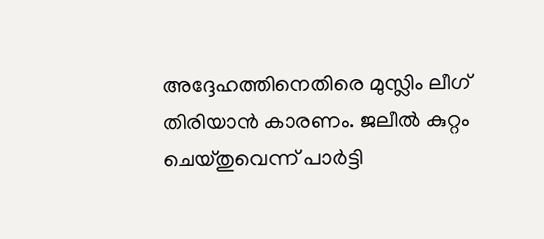അദ്ദേഹത്തിനെതിരെ മുസ‌്ലിം ലീഗ് തിരിയാന്‍ കാരണം. ജലീല്‍ കുറ്റം ചെയ്‌തുവെന്ന് പാര്‍ട്ടി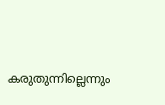കരുതുന്നില്ലെന്നും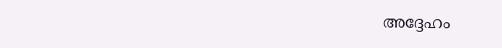അദ്ദേഹം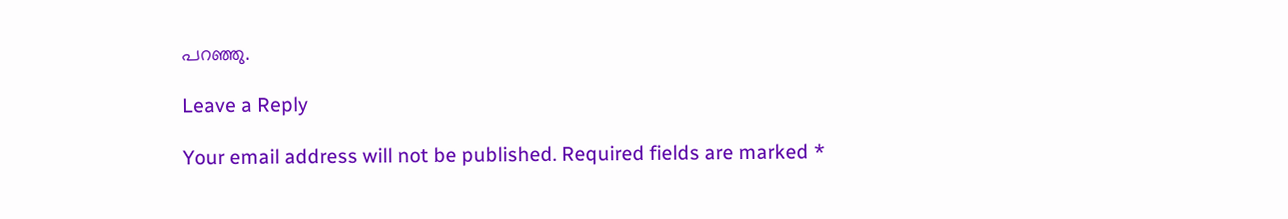പറഞ്ഞു.

Leave a Reply

Your email address will not be published. Required fields are marked *